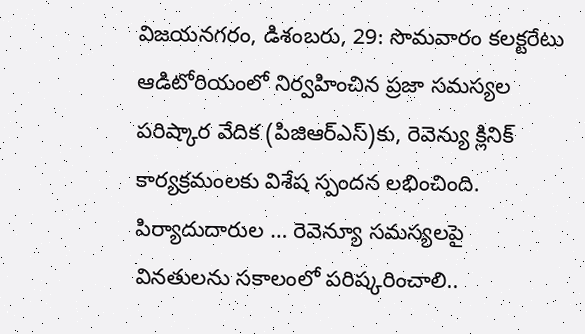విజయనగరం, డిశంబరు, 29: సొమవారం కలక్టరేటు ఆడిటోరియంలో నిర్వహించిన ప్రజా సమస్యల పరిష్కార వేదిక (పిజిఆర్ఎస్)కు, రెవెన్యు క్లినిక్ కార్యక్రమంలకు విశేష స్పందన లభించింది. పిర్యాదుదారుల … రెవెన్యూ సమస్యలపై వినతులను సకాలంలో పరిష్కరించాలి..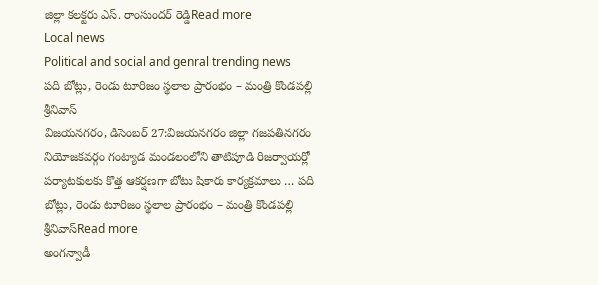జిల్లా కలక్టరు ఎస్. రాంసుందర్ రెడ్డిRead more
Local news
Political and social and genral trending news
పది బోట్లు, రెండు టూరిజం స్థలాల ప్రారంభం – మంత్రి కొండపల్లి శ్రీనివాస్
విజయనగరం, డిసెంబర్ 27:విజయనగరం జిల్లా గజపతినగరం నియోజకవర్గం గంట్యాడ మండలంలోని తాటిపూడి రిజర్వాయర్లో పర్యాటకులకు కొత్త ఆకర్షణగా బోటు షికారు కార్యక్రమాలు … పది బోట్లు, రెండు టూరిజం స్థలాల ప్రారంభం – మంత్రి కొండపల్లి శ్రీనివాస్Read more
అంగన్వాడీ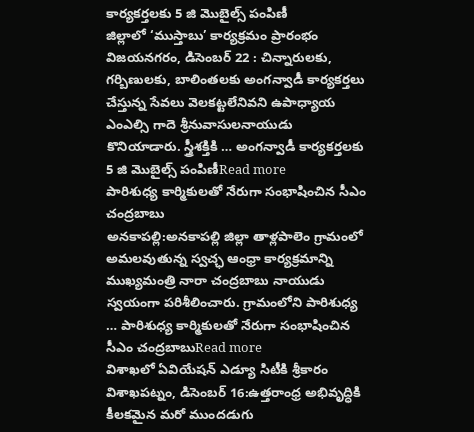కార్యకర్తలకు 5 జి మొబైల్స్ పంపిణీ
జిల్లాలో ‘ముస్తాబు’ కార్యక్రమం ప్రారంభం విజయనగరం, డిసెంబర్ 22 : చిన్నారులకు, గర్బిణులకు, బాలింతలకు అంగన్వాడీ కార్యకర్తలు చేస్తున్న సేవలు వెలకట్టలేనివని ఉపాధ్యాయ ఎంఎల్సి గాదె శ్రీనువాసులనాయుడు కొనియాడారు. స్త్రీశక్తికి … అంగన్వాడీ కార్యకర్తలకు 5 జి మొబైల్స్ పంపిణీRead more
పారిశుధ్య కార్మికులతో నేరుగా సంభాషించిన సీఎం చంద్రబాబు
అనకాపల్లి:అనకాపల్లి జిల్లా తాళ్లపాలెం గ్రామంలో అమలవుతున్న స్వచ్ఛ ఆంధ్రా కార్యక్రమాన్ని ముఖ్యమంత్రి నారా చంద్రబాబు నాయుడు స్వయంగా పరిశీలించారు. గ్రామంలోని పారిశుధ్య … పారిశుధ్య కార్మికులతో నేరుగా సంభాషించిన సీఎం చంద్రబాబుRead more
విశాఖలో ఏవియేషన్ ఎడ్యూ సిటీకి శ్రీకారం
విశాఖపట్నం, డిసెంబర్ 16:ఉత్తరాంధ్ర అభివృద్ధికి కీలకమైన మరో ముందడుగు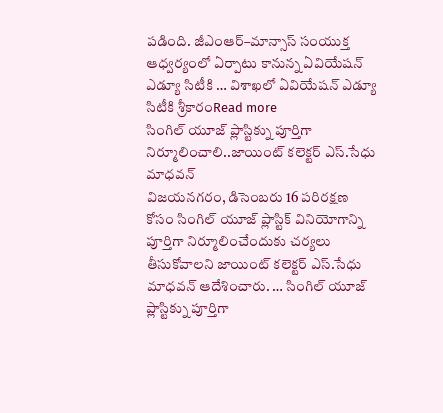పడింది. జీఎంఆర్–మాన్సాస్ సంయుక్త ఆధ్వర్యంలో ఏర్పాటు కానున్న ఏవియేషన్ ఎడ్యూ సిటీకి … విశాఖలో ఏవియేషన్ ఎడ్యూ సిటీకి శ్రీకారంRead more
సింగిల్ యూజ్ ప్లాస్టిక్ను పూర్తిగా నిర్మూలించాలి..జాయింట్ కలెక్టర్ ఎస్.సేధు మాధవన్
విజయనగరం, డిసెంబరు 16 పరిరక్షణ కోసం సింగిల్ యూజ్ ప్లాస్టిక్ వినియోగాన్ని పూర్తిగా నిర్మూలించేందుకు చర్యలు తీసుకోవాలని జాయింట్ కలెక్టర్ ఎస్.సేధు మాధవన్ ఆదేశించారు. … సింగిల్ యూజ్ ప్లాస్టిక్ను పూర్తిగా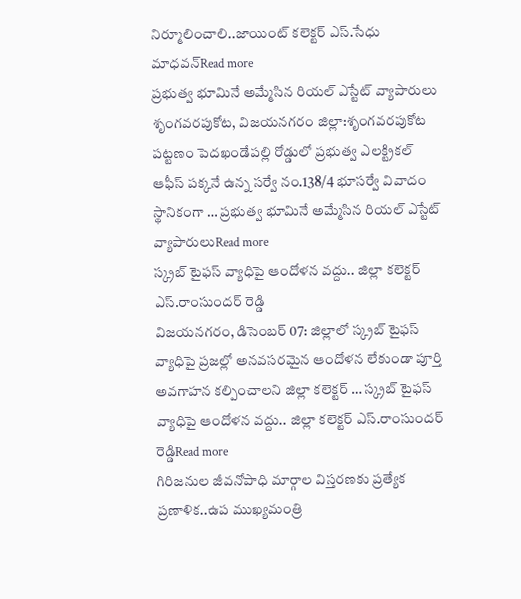నిర్మూలించాలి..జాయింట్ కలెక్టర్ ఎస్.సేధు మాధవన్Read more
ప్రభుత్వ భూమినే అమ్మేసిన రియల్ ఎస్టేట్ వ్యాపారులు
శృంగవరపుకోట, విజయనగరం జిల్లా:శృంగవరపుకోట పట్టణం పెదఖండేపల్లి రోడ్డులో ప్రభుత్వ ఎలక్ట్రికల్ ఆఫీస్ పక్కనే ఉన్న సర్వే నం.138/4 భూసర్వే వివాదం స్థానికంగా … ప్రభుత్వ భూమినే అమ్మేసిన రియల్ ఎస్టేట్ వ్యాపారులుRead more
స్క్రబ్ టైఫస్ వ్యాధిపై ఆందోళన వద్దు.. జిల్లా కలెక్టర్ ఎస్.రాంసుందర్ రెడ్డి
విజయనగరం, డిసెంబర్ 07: జిల్లాలో స్క్రబ్ టైఫస్ వ్యాధిపై ప్రజల్లో అనవసరమైన ఆందోళన లేకుండా పూర్తి అవగాహన కల్పించాలని జిల్లా కలెక్టర్ … స్క్రబ్ టైఫస్ వ్యాధిపై ఆందోళన వద్దు.. జిల్లా కలెక్టర్ ఎస్.రాంసుందర్ రెడ్డిRead more
గిరిజనుల జీవనోపాధి మార్గాల విస్తరణకు ప్రత్యేక ప్రణాళిక..ఉప ముఖ్యమంత్రి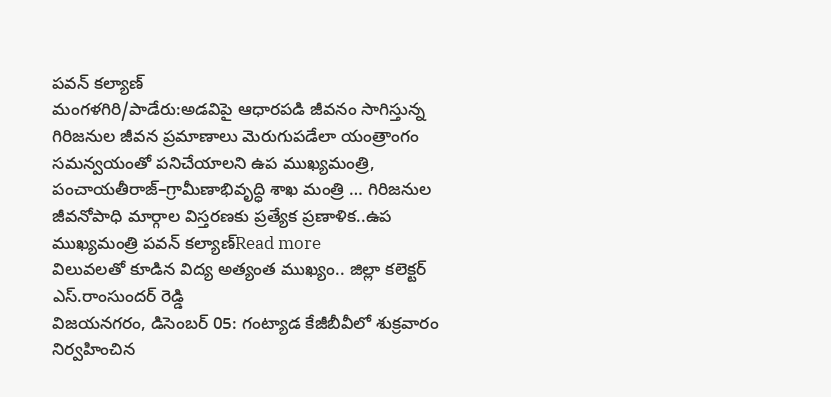పవన్ కల్యాణ్
మంగళగిరి/పాడేరు:అడవిపై ఆధారపడి జీవనం సాగిస్తున్న గిరిజనుల జీవన ప్రమాణాలు మెరుగుపడేలా యంత్రాంగం సమన్వయంతో పనిచేయాలని ఉప ముఖ్యమంత్రి, పంచాయతీరాజ్–గ్రామీణాభివృద్ధి శాఖ మంత్రి … గిరిజనుల జీవనోపాధి మార్గాల విస్తరణకు ప్రత్యేక ప్రణాళిక..ఉప ముఖ్యమంత్రి పవన్ కల్యాణ్Read more
విలువలతో కూడిన విద్య అత్యంత ముఖ్యం.. జిల్లా కలెక్టర్ ఎస్.రాంసుందర్ రెడ్డి
విజయనగరం, డిసెంబర్ 05: గంట్యాడ కేజీబీవీలో శుక్రవారం నిర్వహించిన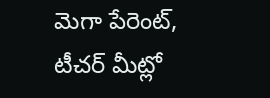మెగా పేరెంట్, టీచర్ మీట్లో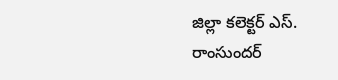జిల్లా కలెక్టర్ ఎస్. రాంసుందర్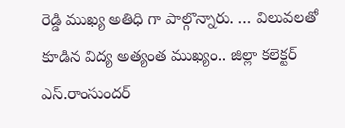రెడ్డి ముఖ్య అతిధి గా పాల్గొన్నారు. … విలువలతో కూడిన విద్య అత్యంత ముఖ్యం.. జిల్లా కలెక్టర్ ఎస్.రాంసుందర్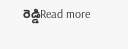రెడ్డిRead more